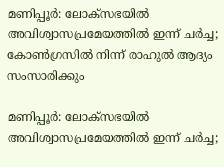മണിപ്പൂര്‍: ലോക്സഭയില്‍ അവിശ്വാസപ്രമേയത്തില്‍ ഇന്ന് ചര്‍ച്ച; കോണ്‍ഗ്രസില്‍ നിന്ന് രാഹുല്‍ ആദ്യം സംസാരിക്കും

മണിപ്പൂര്‍: ലോക്സഭയില്‍ അവിശ്വാസപ്രമേയത്തില്‍ ഇന്ന് ചര്‍ച്ച;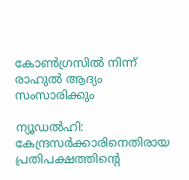കോണ്‍ഗ്രസില്‍ നിന്ന് രാഹുല്‍ ആദ്യം സംസാരിക്കും

ന്യൂഡല്‍ഹി: കേന്ദ്രസര്‍ക്കാരിനെതിരായ പ്രതിപക്ഷത്തിന്റെ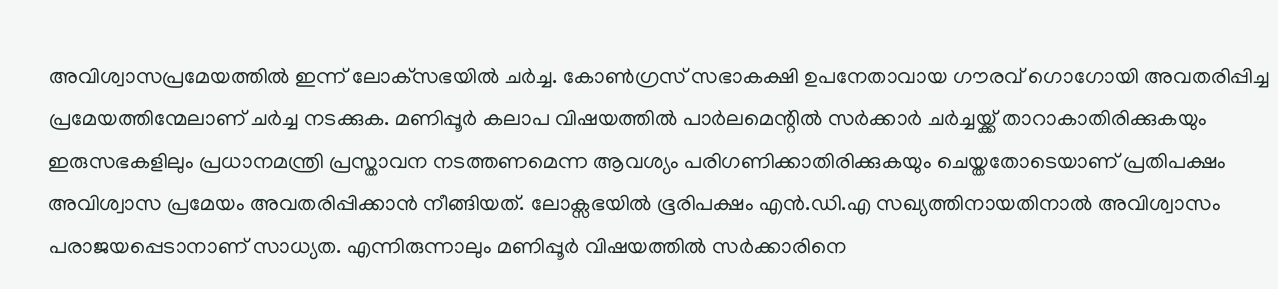അവിശ്വാസപ്രമേയത്തില്‍ ഇന്ന് ലോക്‌സഭയില്‍ ചര്‍ച്ച. കോണ്‍ഗ്രസ് സഭാകക്ഷി ഉപനേതാവായ ഗൗരവ് ഗൊഗോയി അവതരിപ്പിച്ച പ്രമേയത്തിന്മേലാണ് ചര്‍ച്ച നടക്കുക. മണിപ്പൂര്‍ കലാപ വിഷയത്തില്‍ പാര്‍ലമെന്റില്‍ സര്‍ക്കാര്‍ ചര്‍ച്ചയ്ക്ക് താറാകാതിരിക്കുകയും ഇരുസഭകളിലും പ്രധാനമന്ത്രി പ്രസ്താവന നടത്തണമെന്ന ആവശ്യം പരിഗണിക്കാതിരിക്കുകയും ചെയ്തതോടെയാണ് പ്രതിപക്ഷം അവിശ്വാസ പ്രമേയം അവതരിപ്പിക്കാന്‍ നീങ്ങിയത്. ലോക്സഭയില്‍ ഭൂരിപക്ഷം എന്‍.ഡി.എ സഖ്യത്തിനായതിനാല്‍ അവിശ്വാസം പരാജയപ്പെടാനാണ് സാധ്യത. എന്നിരുന്നാലും മണിപ്പൂര്‍ വിഷയത്തില്‍ സര്‍ക്കാരിനെ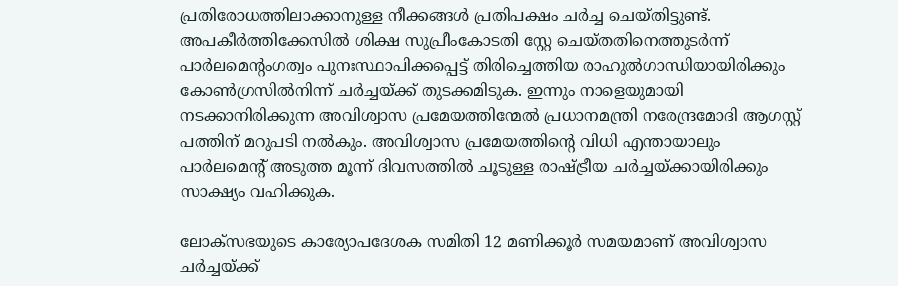പ്രതിരോധത്തിലാക്കാനുള്ള നീക്കങ്ങള്‍ പ്രതിപക്ഷം ചര്‍ച്ച ചെയ്തിട്ടുണ്ട്.
അപകീര്‍ത്തിക്കേസില്‍ ശിക്ഷ സുപ്രീംകോടതി സ്റ്റേ ചെയ്തതിനെത്തുടര്‍ന്ന് പാര്‍ലമെന്റംഗത്വം പുനഃസ്ഥാപിക്കപ്പെട്ട് തിരിച്ചെത്തിയ രാഹുല്‍ഗാന്ധിയായിരിക്കും കോണ്‍ഗ്രസില്‍നിന്ന് ചര്‍ച്ചയ്ക്ക് തുടക്കമിടുക. ഇന്നും നാളെയുമായി നടക്കാനിരിക്കുന്ന അവിശ്വാസ പ്രമേയത്തിന്മേല്‍ പ്രധാനമന്ത്രി നരേന്ദ്രമോദി ആഗസ്റ്റ് പത്തിന് മറുപടി നല്‍കും. അവിശ്വാസ പ്രമേയത്തിന്റെ വിധി എന്തായാലും പാര്‍ലമെന്റ് അടുത്ത മൂന്ന് ദിവസത്തില്‍ ചൂടുള്ള രാഷ്ട്രീയ ചര്‍ച്ചയ്ക്കായിരിക്കും സാക്ഷ്യം വഹിക്കുക.

ലോക്സഭയുടെ കാര്യോപദേശക സമിതി 12 മണിക്കൂര്‍ സമയമാണ് അവിശ്വാസ ചര്‍ച്ചയ്ക്ക്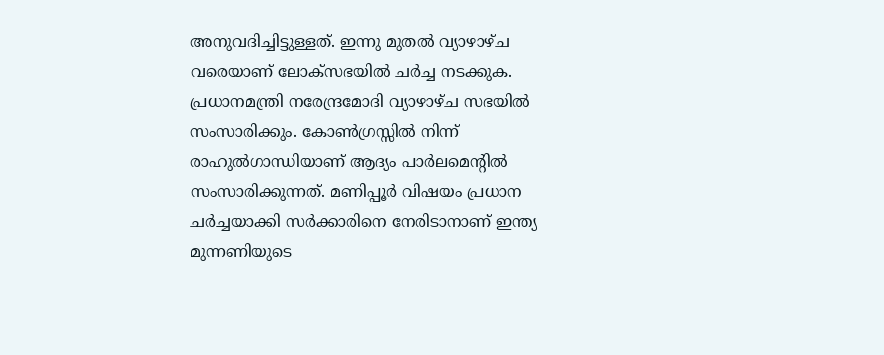അനുവദിച്ചിട്ടുള്ളത്. ഇന്നു മുതല്‍ വ്യാഴാഴ്ച വരെയാണ് ലോക്‌സഭയില്‍ ചര്‍ച്ച നടക്കുക. പ്രധാനമന്ത്രി നരേന്ദ്രമോദി വ്യാഴാഴ്ച സഭയില്‍ സംസാരിക്കും. കോണ്‍ഗ്രസ്സില്‍ നിന്ന് രാഹുല്‍ഗാന്ധിയാണ് ആദ്യം പാര്‍ലമെന്റില്‍ സംസാരിക്കുന്നത്. മണിപ്പൂര്‍ വിഷയം പ്രധാന ചര്‍ച്ചയാക്കി സര്‍ക്കാരിനെ നേരിടാനാണ് ഇന്ത്യ മുന്നണിയുടെ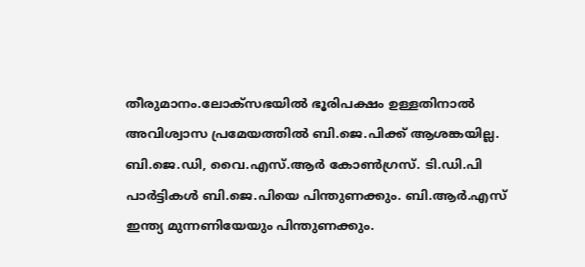തീരുമാനം.ലോക്‌സഭയില്‍ ഭൂരിപക്ഷം ഉള്ളതിനാല്‍ അവിശ്വാസ പ്രമേയത്തില്‍ ബി.ജെ.പിക്ക് ആശങ്കയില്ല. ബി.ജെ.ഡി, വൈ.എസ്.ആര്‍ കോണ്‍ഗ്രസ്. ടി.ഡി.പി പാര്‍ട്ടികള്‍ ബി.ജെ.പിയെ പിന്തുണക്കും. ബി.ആര്‍.എസ് ഇന്ത്യ മുന്നണിയേയും പിന്തുണക്കും.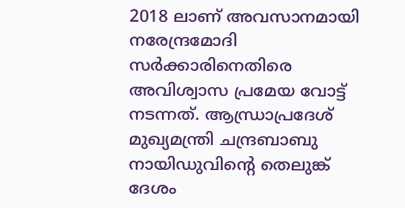2018 ലാണ് അവസാനമായി നരേന്ദ്രമോദി സര്‍ക്കാരിനെതിരെ അവിശ്വാസ പ്രമേയ വോട്ട് നടന്നത്. ആന്ധ്രാപ്രദേശ് മുഖ്യമന്ത്രി ചന്ദ്രബാബു നായിഡുവിന്റെ തെലുങ്ക് ദേശം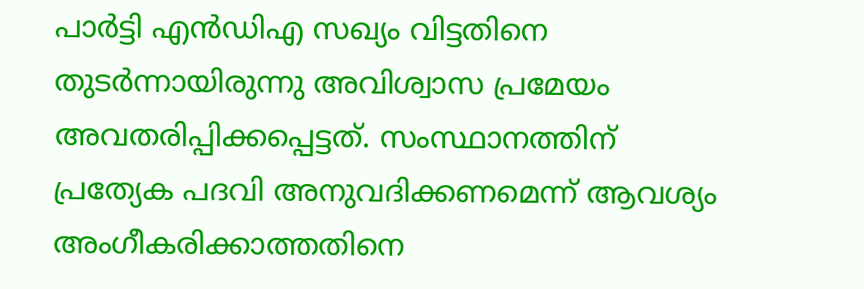പാര്‍ട്ടി എന്‍ഡിഎ സഖ്യം വിട്ടതിനെ തുടര്‍ന്നായിരുന്നു അവിശ്വാസ പ്രമേയം അവതരിപ്പിക്കപ്പെട്ടത്. സംസ്ഥാനത്തിന് പ്രത്യേക പദവി അനുവദിക്കണമെന്ന് ആവശ്യം അംഗീകരിക്കാത്തതിനെ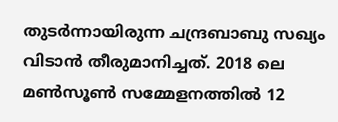തുടര്‍ന്നായിരുന്ന ചന്ദ്രബാബു സഖ്യം വിടാന്‍ തീരുമാനിച്ചത്. 2018 ലെ മണ്‍സൂണ്‍ സമ്മേളനത്തില്‍ 12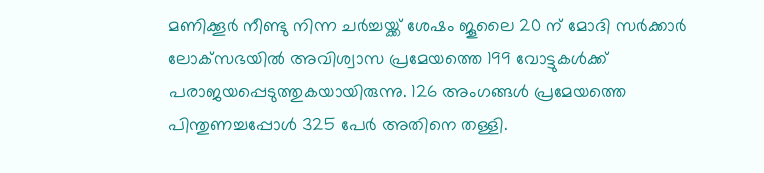മണിക്കൂര്‍ നീണ്ടു നിന്ന ചര്‍ച്ചയ്ക്ക് ശേഷം ജൂലൈ 20 ന് മോദി സര്‍ക്കാര്‍ ലോക്‌സഭയില്‍ അവിശ്വാസ പ്രമേയത്തെ 199 വോട്ടുകള്‍ക്ക് പരാജയപ്പെടുത്തുകയായിരുന്നു. 126 അംഗങ്ങള്‍ പ്രമേയത്തെ പിന്തുണച്ചപ്പോള്‍ 325 പേര്‍ അതിനെ തള്ളി.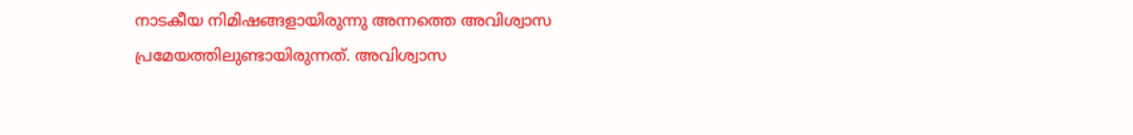നാടകീയ നിമിഷങ്ങളായിരുന്നു അന്നത്തെ അവിശ്വാസ പ്രമേയത്തിലുണ്ടായിരുന്നത്. അവിശ്വാസ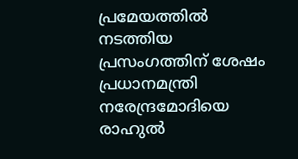പ്രമേയത്തില്‍ നടത്തിയ പ്രസംഗത്തിന് ശേഷം പ്രധാനമന്ത്രി നരേന്ദ്രമോദിയെ രാഹുല്‍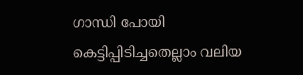ഗാന്ധി പോയി കെട്ടിപ്പിടിച്ചതെല്ലാം വലിയ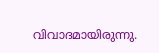വിവാദമായിരുന്നു.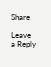Share

Leave a Reply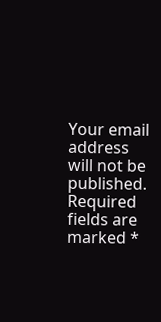Your email address will not be published. Required fields are marked *